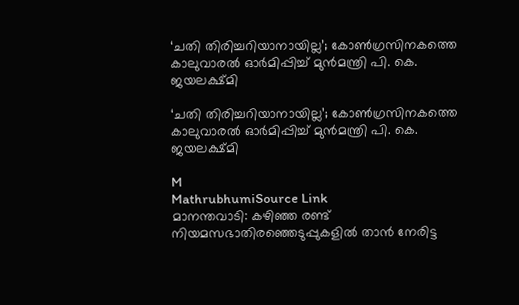‘ചതി തിരിച്ചറിയാനായില്ല’; കോൺഗ്രസിനകത്തെ കാലുവാരൽ ഓർമിപ്പിച്ച് മുൻമന്ത്രി പി. കെ. ജയലക്ഷ്മി

‘ചതി തിരിച്ചറിയാനായില്ല’; കോൺഗ്രസിനകത്തെ കാലുവാരൽ ഓർമിപ്പിച്ച് മുൻമന്ത്രി പി. കെ. ജയലക്ഷ്മി

M
MathrubhumiSource Link
മാനന്തവാടി: കഴിഞ്ഞ രണ്ട് നിയമസഭാതിരഞ്ഞെടുപ്പുകളിൽ താൻ നേരിട്ട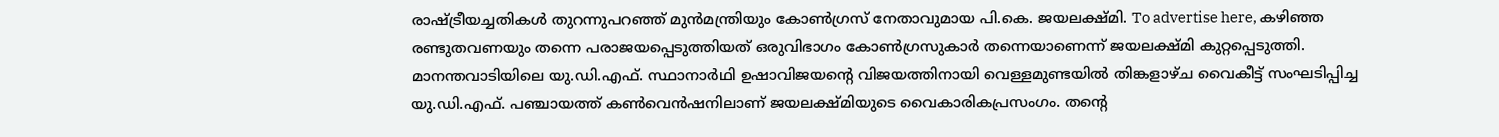രാഷ്ട്രീയച്ചതികൾ തുറന്നുപറഞ്ഞ് മുൻമന്ത്രിയും കോൺഗ്രസ് നേതാവുമായ പി.കെ. ജയലക്ഷ്മി. To advertise here, കഴിഞ്ഞ രണ്ടുതവണയും തന്നെ പരാജയപ്പെടുത്തിയത് ഒരുവിഭാഗം കോൺഗ്രസുകാർ തന്നെയാണെന്ന് ജയലക്ഷ്മി കുറ്റപ്പെടുത്തി. മാനന്തവാടിയിലെ യു.ഡി.എഫ്. സ്ഥാനാർഥി ഉഷാവിജയന്റെ വിജയത്തിനായി വെള്ളമുണ്ടയിൽ തിങ്കളാഴ്ച വൈകീട്ട് സംഘടിപ്പിച്ച യു.ഡി.എഫ്. പഞ്ചായത്ത് കൺവെൻഷനിലാണ് ജയലക്ഷ്മിയുടെ വൈകാരികപ്രസംഗം. തന്റെ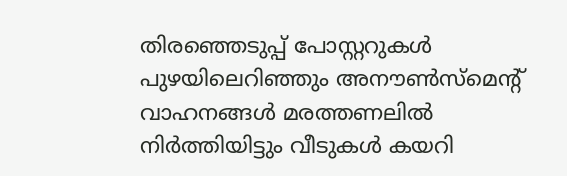തിരഞ്ഞെടുപ്പ് പോസ്റ്ററുകൾ പുഴയിലെറിഞ്ഞും അനൗൺസ്‌മെന്റ് വാഹനങ്ങൾ മരത്തണലിൽ നിർത്തിയിട്ടും വീടുകൾ കയറി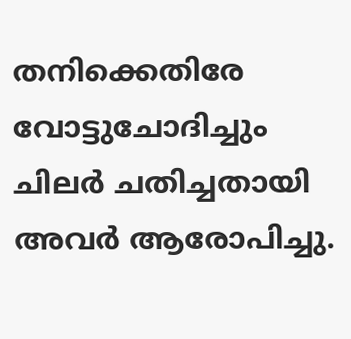തനിക്കെതിരേ വോട്ടുചോദിച്ചും ചിലർ ചതിച്ചതായി അവർ ആരോപിച്ചു.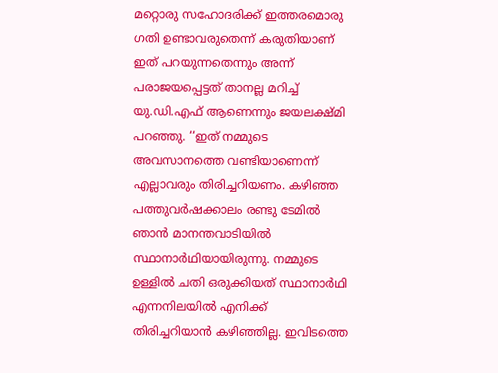മറ്റൊരു സഹോദരിക്ക് ഇത്തരമൊരു ഗതി ഉണ്ടാവരുതെന്ന് കരുതിയാണ് ഇത് പറയുന്നതെന്നും അന്ന് പരാജയപ്പെട്ടത് താനല്ല മറിച്ച് യു.ഡി.എഫ് ആണെന്നും ജയലക്ഷ്മി പറഞ്ഞു. ‘‘ഇത് നമ്മുടെ അവസാനത്തെ വണ്ടിയാണെന്ന് എല്ലാവരും തിരിച്ചറിയണം. കഴിഞ്ഞ പത്തുവർഷക്കാലം രണ്ടു ടേമിൽ ഞാൻ മാനന്തവാടിയിൽ സ്ഥാനാർഥിയായിരുന്നു. നമ്മുടെ ഉള്ളിൽ ചതി ഒരുക്കിയത് സ്ഥാനാർഥി എന്നനിലയിൽ എനിക്ക് തിരിച്ചറിയാൻ കഴിഞ്ഞില്ല. ഇവിടത്തെ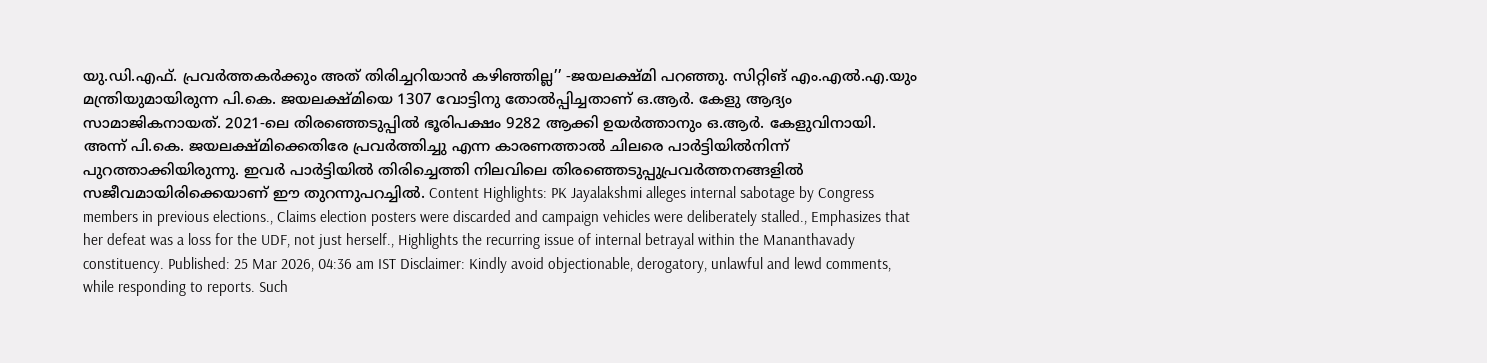യു.ഡി.എഫ്. പ്രവർത്തകർക്കും അത് തിരിച്ചറിയാൻ കഴിഞ്ഞില്ല’’ -ജയലക്ഷ്മി പറഞ്ഞു. സിറ്റിങ് എം.എൽ.എ.യും മന്ത്രിയുമായിരുന്ന പി.കെ. ജയലക്ഷ്മിയെ 1307 വോട്ടിനു തോൽപ്പിച്ചതാണ് ഒ.ആർ. കേളു ആദ്യം സാമാജികനായത്. 2021-ലെ തിരഞ്ഞെടുപ്പിൽ ഭൂരിപക്ഷം 9282 ആക്കി ഉയർത്താനും ഒ.ആർ. കേളുവിനായി. അന്ന് പി.കെ. ജയലക്ഷ്മിക്കെതിരേ പ്രവർത്തിച്ചു എന്ന കാരണത്താൽ ചിലരെ പാർട്ടിയിൽനിന്ന്‌ പുറത്താക്കിയിരുന്നു. ഇവർ പാർട്ടിയിൽ തിരിച്ചെത്തി നിലവിലെ തിരഞ്ഞെടുപ്പുപ്രവർത്തനങ്ങളിൽ സജീവമായിരിക്കെയാണ് ഈ തുറന്നുപറച്ചിൽ. Content Highlights: PK Jayalakshmi alleges internal sabotage by Congress members in previous elections., Claims election posters were discarded and campaign vehicles were deliberately stalled., Emphasizes that her defeat was a loss for the UDF, not just herself., Highlights the recurring issue of internal betrayal within the Mananthavady constituency. Published: 25 Mar 2026, 04:36 am IST Disclaimer: Kindly avoid objectionable, derogatory, unlawful and lewd comments, while responding to reports. Such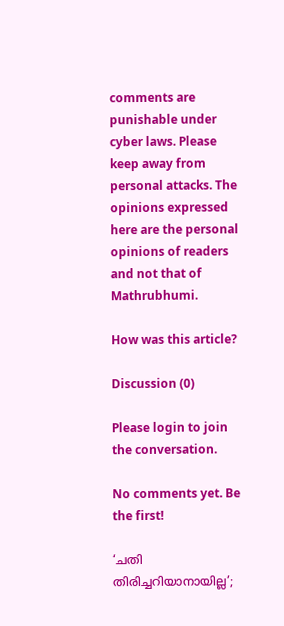comments are punishable under cyber laws. Please keep away from personal attacks. The opinions expressed here are the personal opinions of readers and not that of Mathrubhumi.

How was this article?

Discussion (0)

Please login to join the conversation.

No comments yet. Be the first!

‘ചതി തിരിച്ചറിയാനായില്ല’;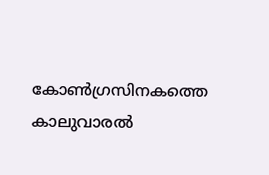കോൺഗ്രസിനകത്തെ കാലുവാരൽ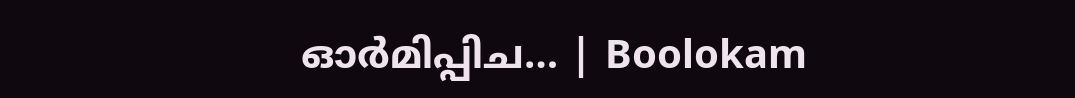ഓർമിപ്പിച… | Boolokam